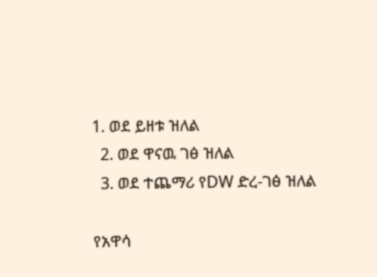1. ወደ ይዘቱ ዝለል
  2. ወደ ዋናዉ ገፅ ዝለል
  3. ወደ ተጨማሪ የDW ድረ-ገፅ ዝለል

የአዋሳ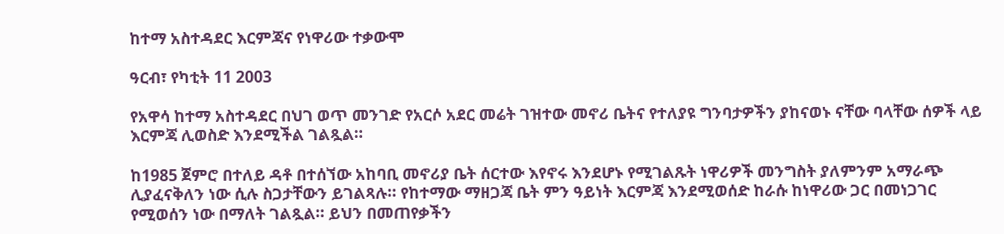ከተማ አስተዳደር እርምጃና የነዋሪው ተቃውሞ

ዓርብ፣ የካቲት 11 2003

የአዋሳ ከተማ አስተዳደር በህገ ወጥ መንገድ የአርሶ አደር መሬት ገዝተው መኖሪ ቤትና የተለያዩ ግንባታዎችን ያከናወኑ ናቸው ባላቸው ሰዎች ላይ እርምጃ ሊወስድ እንደሚችል ገልጿል።

ከ1985 ጀምሮ በተለይ ዳቶ በተሰኘው አከባቢ መኖሪያ ቤት ሰርተው እየኖሩ እንደሆኑ የሚገልጹት ነዋሪዎች መንግስት ያለምንም አማራጭ ሊያፈናቅለን ነው ሲሉ ስጋታቸውን ይገልጻሉ። የከተማው ማዘጋጃ ቤት ምን ዓይነት እርምጃ እንደሚወሰድ ከራሱ ከነዋሪው ጋር በመነጋገር የሚወሰን ነው በማለት ገልጿል። ይህን በመጠየቃችን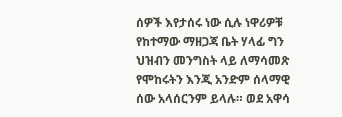ሰዎች እየታሰሩ ነው ሲሉ ነዋሪዎቹ የከተማው ማዘጋጃ ቤት ሃላፊ ግን ህዝብን መንግስት ላይ ለማሳመጽ የሞከሩትን እንጂ አንድም ሰላማዊ ሰው አላሰርንም ይላሉ። ወደ አዋሳ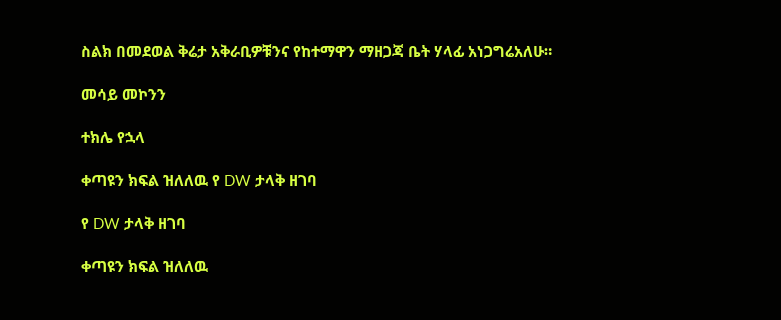ስልክ በመደወል ቅሬታ አቅራቢዎቹንና የከተማዋን ማዘጋጃ ቤት ሃላፊ አነጋግሬአለሁ።

መሳይ መኮንን

ተክሌ የኋላ

ቀጣዩን ክፍል ዝለለዉ የ DW ታላቅ ዘገባ

የ DW ታላቅ ዘገባ

ቀጣዩን ክፍል ዝለለዉ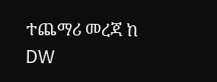ተጨማሪ መረጃ ከ DW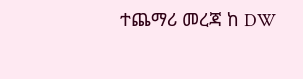ተጨማሪ መረጃ ከ DW